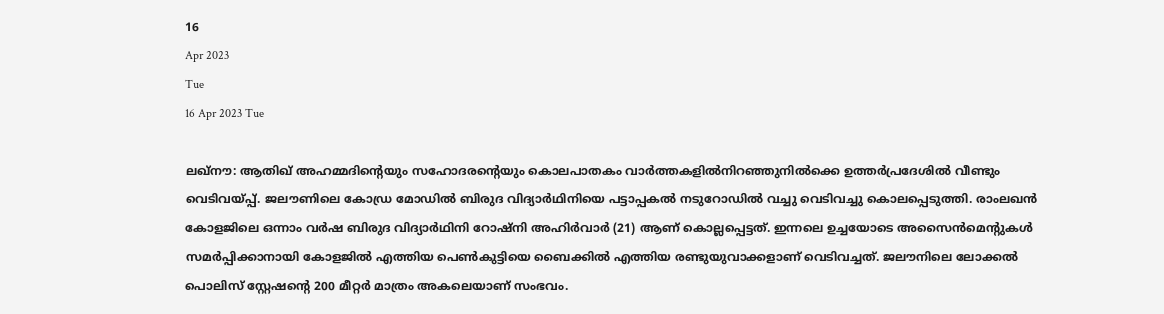16
Apr 2023
Tue
16 Apr 2023 Tue

ലഖ്‌നൗ: ആതിഖ് അഹമ്മദിന്റെയും സഹോദരന്റെയും കൊലപാതകം വാര്‍ത്തകളില്‍നിറഞ്ഞുനില്‍ക്കെ ഉത്തര്‍പ്രദേശില്‍ വീണ്ടും വെടിവയ്പ്പ്. ജലൗണിലെ കോഡ്ര മോഡില്‍ ബിരുദ വിദ്യാര്‍ഥിനിയെ പട്ടാപ്പകല്‍ നടുറോഡില്‍ വച്ചു വെടിവച്ചു കൊലപ്പെടുത്തി. രാംലഖന്‍ കോളജിലെ ഒന്നാം വര്‍ഷ ബിരുദ വിദ്യാര്‍ഥിനി റോഷ്‌നി അഹിര്‍വാര്‍ (21) ആണ് കൊല്ലപ്പെട്ടത്. ഇന്നലെ ഉച്ചയോടെ അസൈന്‍മെന്റുകള്‍ സമര്‍പ്പിക്കാനായി കോളജില്‍ എത്തിയ പെണ്‍കുട്ടിയെ ബൈക്കില്‍ എത്തിയ രണ്ടുയുവാക്കളാണ് വെടിവച്ചത്. ജലൗനിലെ ലോക്കല്‍ പൊലിസ് സ്റ്റേഷന്റെ 200 മീറ്റര്‍ മാത്രം അകലെയാണ് സംഭവം.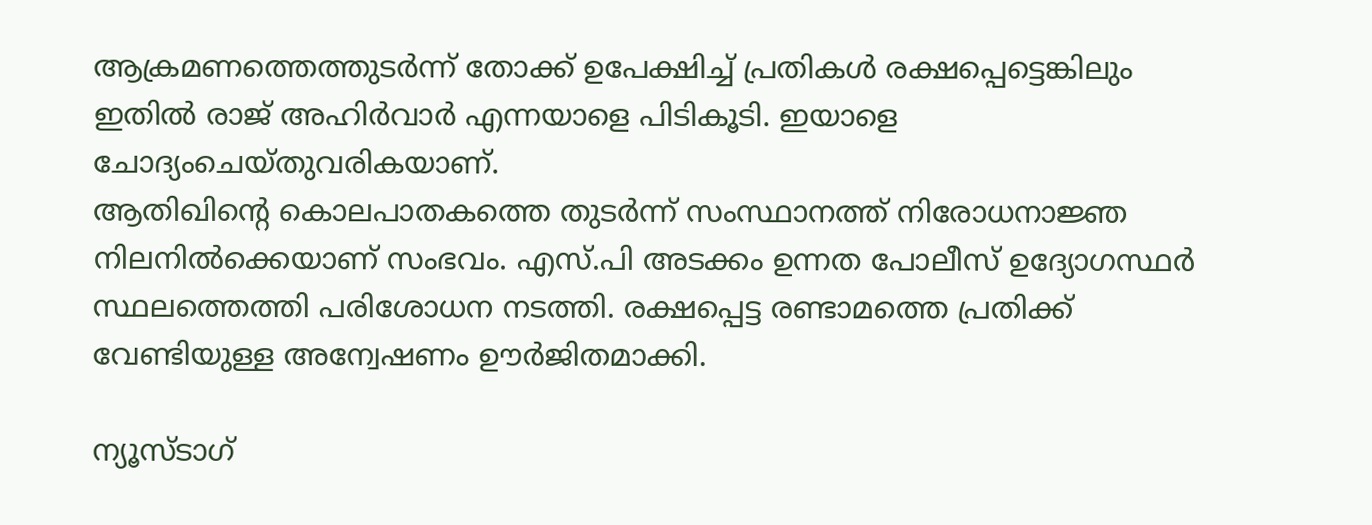ആക്രമണത്തെത്തുടര്‍ന്ന് തോക്ക് ഉപേക്ഷിച്ച് പ്രതികള്‍ രക്ഷപ്പെട്ടെങ്കിലും ഇതില്‍ രാജ് അഹിര്‍വാര്‍ എന്നയാളെ പിടികൂടി. ഇയാളെ ചോദ്യംചെയ്തുവരികയാണ്.
ആതിഖിന്റെ കൊലപാതകത്തെ തുടര്‍ന്ന് സംസ്ഥാനത്ത് നിരോധനാജ്ഞ നിലനില്‍ക്കെയാണ് സംഭവം. എസ്.പി അടക്കം ഉന്നത പോലീസ് ഉദ്യോഗസ്ഥര്‍ സ്ഥലത്തെത്തി പരിശോധന നടത്തി. രക്ഷപ്പെട്ട രണ്ടാമത്തെ പ്രതിക്ക് വേണ്ടിയുള്ള അന്വേഷണം ഊര്‍ജിതമാക്കി.

ന്യൂസ്ടാഗ്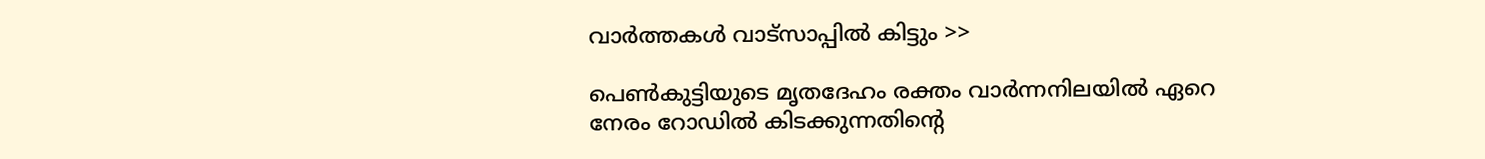വാര്‍ത്തകള്‍ വാട്‌സാപ്പില്‍ കിട്ടും >>

പെണ്‍കുട്ടിയുടെ മൃതദേഹം രക്തം വാര്‍ന്നനിലയില്‍ ഏറെ നേരം റോഡില്‍ കിടക്കുന്നതിന്റെ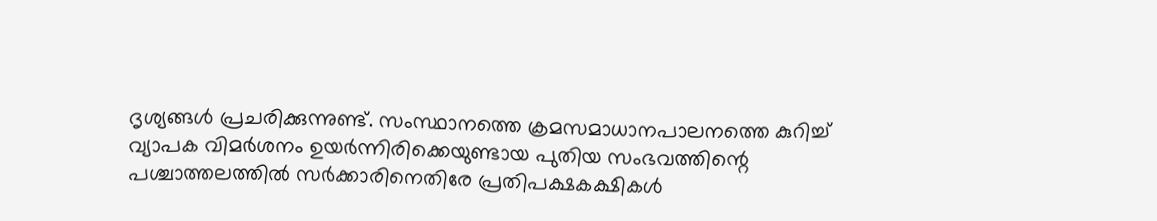ദൃശ്യങ്ങള്‍ പ്രചരിക്കുന്നുണ്ട്. സംസ്ഥാനത്തെ ക്രമസമാധാനപാലനത്തെ കുറിച്ച് വ്യാപക വിമര്‍ശനം ഉയര്‍ന്നിരിക്കെയുണ്ടായ പുതിയ സംഭവത്തിന്റെ പശ്ചാത്തലത്തില്‍ സര്‍ക്കാരിനെതിരേ പ്രതിപക്ഷകക്ഷികള്‍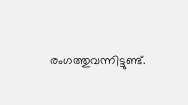രംഗത്തുവന്നിട്ടുണ്ട്.